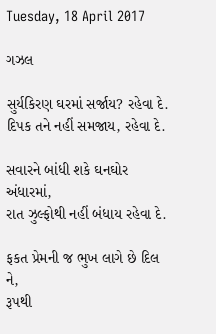Tuesday, 18 April 2017

ગઝલ

સુર્યકિરણ ઘરમાં સર્જાય? રહેવા દે.
દિપક તને નહીં સમજાય, રહેવા દે.

સવારને બાંધી શકે ઘનઘોર અંધારમાં,
રાત ઝુલ્ફોથી નહીં બંધાય રહેવા દે.

ફકત પ્રેમની જ ભુખ લાગે છે દિલ ને,
રૂપથી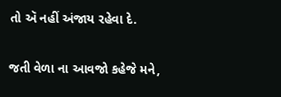તો ઍ નહીં અંજાય રહેવા દે.

જતી વેળા ના આવજો કહેજે મને,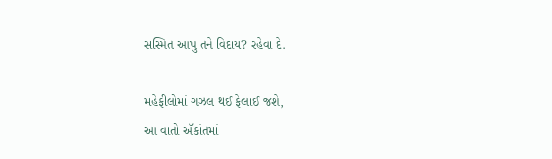સસ્મિત આપુ તને વિદાય? રહેવા દે.

મહેફીલોમાં ગઝલ થઈ ફેલાઈ જશે,
આ વાતો ઍકાંતમાં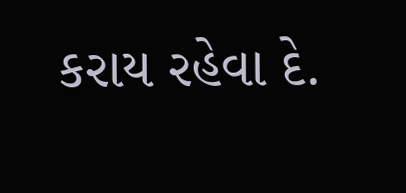કરાય રહેવા દે.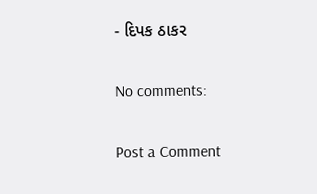- દિપક ઠાકર

No comments:

Post a Comment